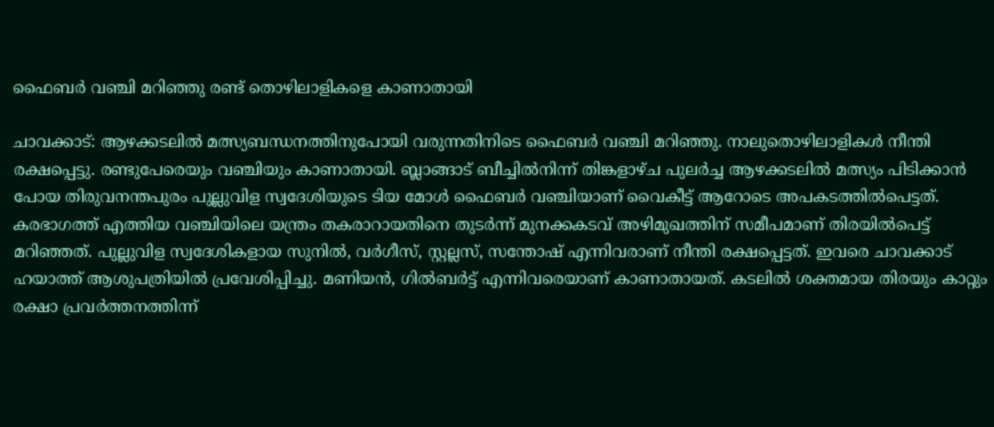ഫൈബർ വഞ്ചി മറിഞ്ഞു രണ്ട് തൊഴിലാളികളെ കാണാതായി

ചാവക്കാട്: ആഴക്കടലിൽ മത്സ്യബന്ധനത്തിനുപോയി വരുന്നതിനിടെ ഫൈബർ വഞ്ചി മറിഞ്ഞു. നാലുതൊഴിലാളികൾ നീന്തി രക്ഷപ്പെട്ടു. രണ്ടുപേരെയും വഞ്ചിയും കാണാതായി. ബ്ലാങ്ങാട് ബീച്ചിൽനിന്ന് തിങ്കളാഴ്ച പുലർച്ച ആഴക്കടലിൽ മത്സ്യം പിടിക്കാൻ പോയ തിരുവനന്തപുരം പുല്ലുവിള സ്വദേശിയുടെ ടിയ മോൾ ഫൈബർ വഞ്ചിയാണ് വൈകീട്ട് ആറോടെ അപകടത്തിൽപെട്ടത്. കരഭാഗത്ത് എത്തിയ വഞ്ചിയിലെ യന്ത്രം തകരാറായതിനെ തുടർന്ന് മുനക്കകടവ് അഴിമുഖത്തിന് സമീപമാണ് തിരയിൽപെട്ട് മറിഞ്ഞത്. പുല്ലുവിള സ്വദേശികളായ സുനിൽ, വർഗീസ്, സ്റ്റല്ലസ്, സന്തോഷ് എന്നിവരാണ് നീന്തി രക്ഷപ്പെട്ടത്. ഇവരെ ചാവക്കാട് ഹയാത്ത് ആശുപത്രിയിൽ പ്രവേശിപ്പിച്ചു. മണിയൻ, ഗിൽബർട്ട് എന്നിവരെയാണ് കാണാതായത്. കടലിൽ ശക്തമായ തിരയും കാറ്റും രക്ഷാ പ്രവർത്തനത്തിന്ന്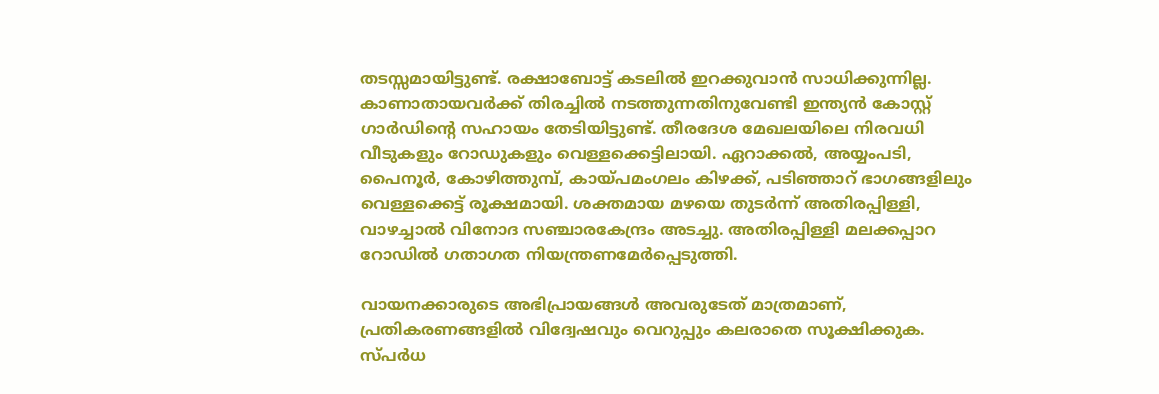തടസ്സമായിട്ടുണ്ട്. രക്ഷാബോട്ട് കടലിൽ ഇറക്കുവാൻ സാധിക്കുന്നില്ല. കാണാതായവർക്ക് തിരച്ചിൽ നടത്തുന്നതിനുവേണ്ടി ഇന്ത്യൻ കോസ്റ്റ് ഗാർഡിന്റെ സഹായം തേടിയിട്ടുണ്ട്. തീരദേശ മേഖലയിലെ നിരവധി വീടുകളും റോഡുകളും വെള്ളക്കെട്ടിലായി. ഏറാക്കൽ, അയ്യംപടി, പൈനൂർ, കോഴിത്തുമ്പ്, കായ്പമംഗലം കിഴക്ക്, പടിഞ്ഞാറ് ഭാഗങ്ങളിലും വെള്ളക്കെട്ട് രൂക്ഷമായി. ശക്തമായ മഴയെ തുടർന്ന് അതിരപ്പിള്ളി, വാഴച്ചാൽ വിനോദ സഞ്ചാരകേന്ദ്രം അടച്ചു. അതിരപ്പിള്ളി മലക്കപ്പാറ റോഡിൽ ഗതാഗത നിയന്ത്രണമേർപ്പെടുത്തി.

വായനക്കാരുടെ അഭിപ്രായങ്ങള്‍ അവരുടേത് മാത്രമാണ്, പ്രതികരണങ്ങളിൽ വിദ്വേഷവും വെറുപ്പും കലരാതെ സൂക്ഷിക്കുക. സ്പർധ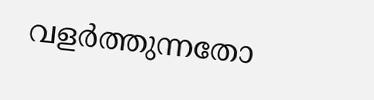വളർത്തുന്നതോ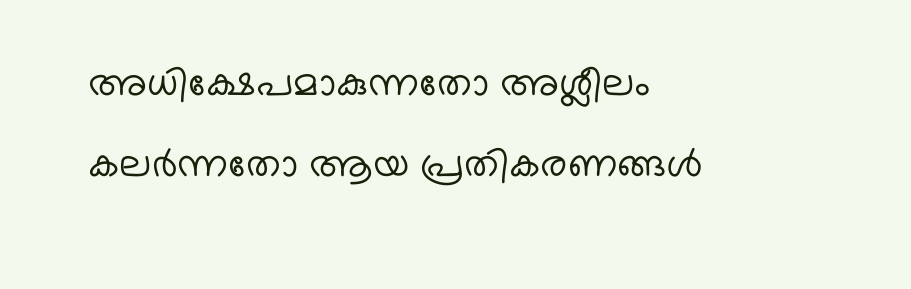അധിക്ഷേപമാകുന്നതോ അശ്ലീലം കലർന്നതോ ആയ പ്രതികരണങ്ങൾ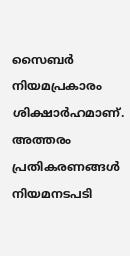സൈബർ നിയമപ്രകാരം ശിക്ഷാർഹമാണ്. അത്തരം പ്രതികരണങ്ങൾ നിയമനടപടി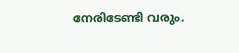നേരിടേണ്ടി വരും.